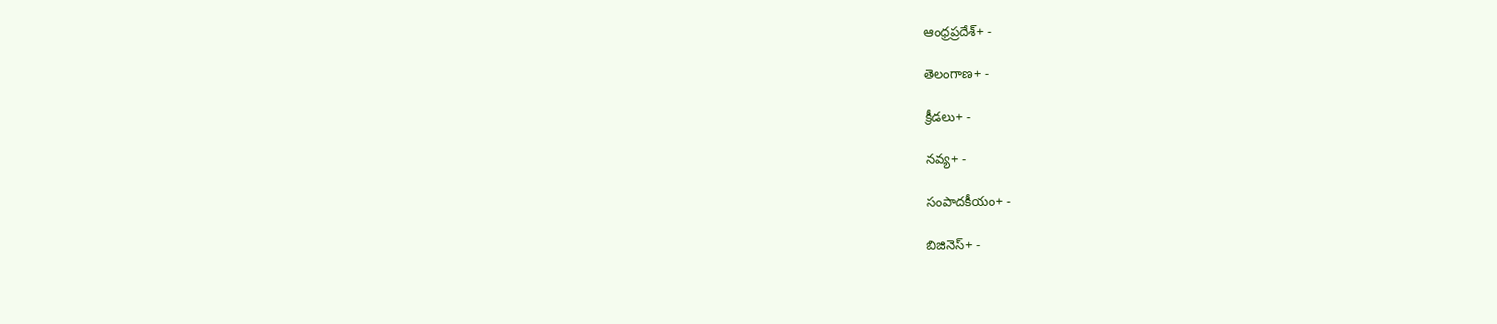ఆంధ్రప్రదేశ్+ -

తెలంగాణ+ -

క్రీడలు+ -

నవ్య+ -

సంపాదకీయం+ -

బిజినెస్+ -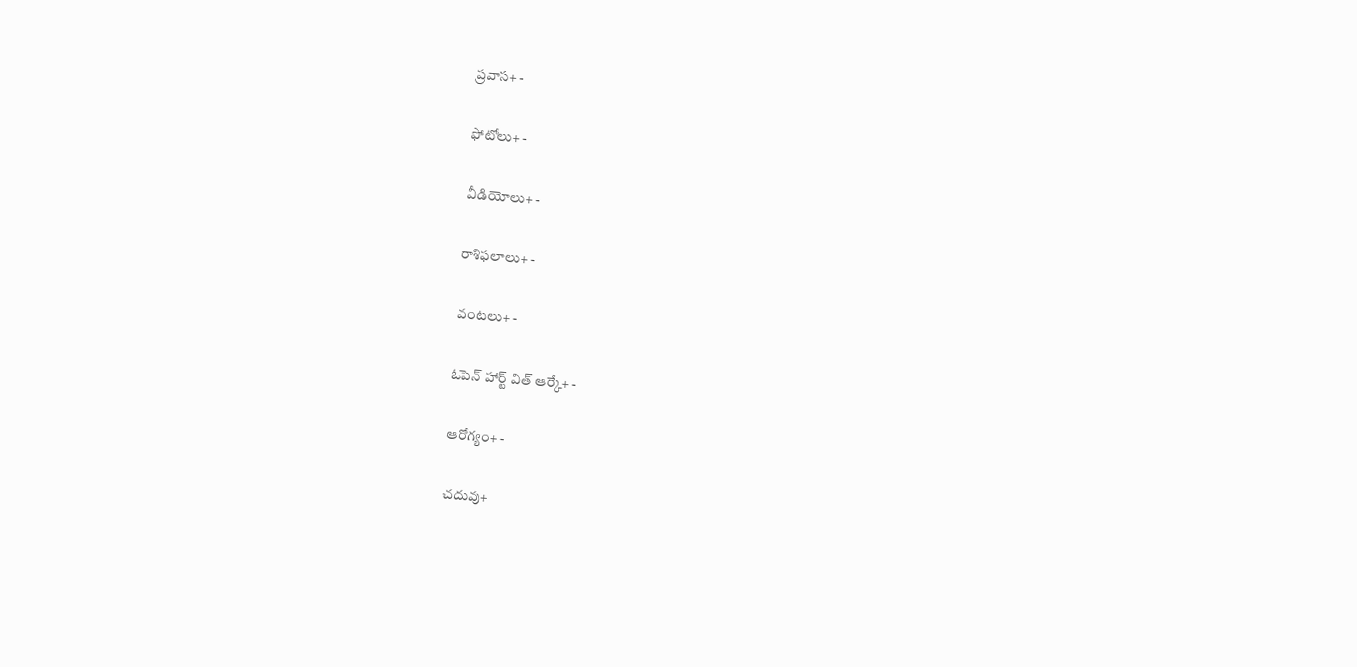ప్రవాస+ -

ఫోటోలు+ -

వీడియోలు+ -

రాశిఫలాలు+ -

వంటలు+ -

ఓపెన్ హార్ట్ విత్ ఆర్కే+ -

ఆరోగ్యం+ -

చదువు+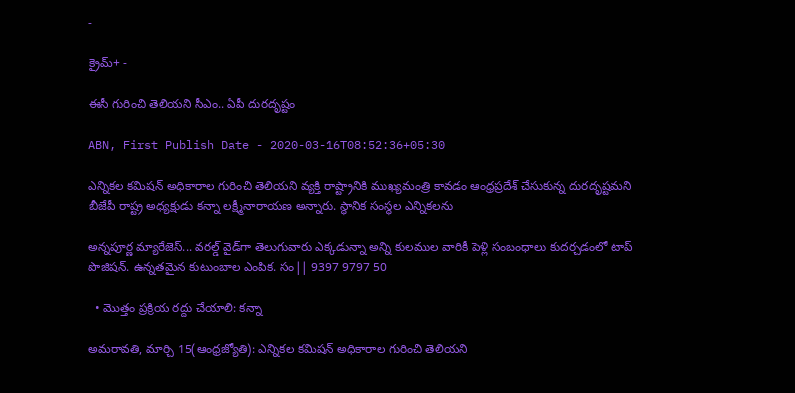-

క్రైమ్+ -

ఈసీ గురించి తెలియని సీఎం.. ఏపీ దురదృష్టం

ABN, First Publish Date - 2020-03-16T08:52:36+05:30

ఎన్నికల కమిషన్‌ అధికారాల గురించి తెలియని వ్యక్తి రాష్ట్రానికి ముఖ్యమంత్రి కావడం ఆంధ్రప్రదేశ్‌ చేసుకున్న దురదృష్టమని బీజేపీ రాష్ట్ర అధ్యక్షుడు కన్నా లక్ష్మీనారాయణ అన్నారు. స్థానిక సంస్థల ఎన్నికలను

అన్నపూర్ణ మ్యారేజెస్... వరల్డ్ వైడ్‌గా తెలుగువారు ఎక్కడున్నా అన్ని కులముల వారికీ పెళ్లి సంబంధాలు కుదర్చడంలో టాప్ పొజిషన్. ఉన్నతమైన కుటుంబాల ఎంపిక. సం|| 9397 9797 50

  • మొత్తం ప్రక్రియ రద్దు చేయాలి: కన్నా

అమరావతి, మార్చి 15(ఆంధ్రజ్యోతి): ఎన్నికల కమిషన్‌ అధికారాల గురించి తెలియని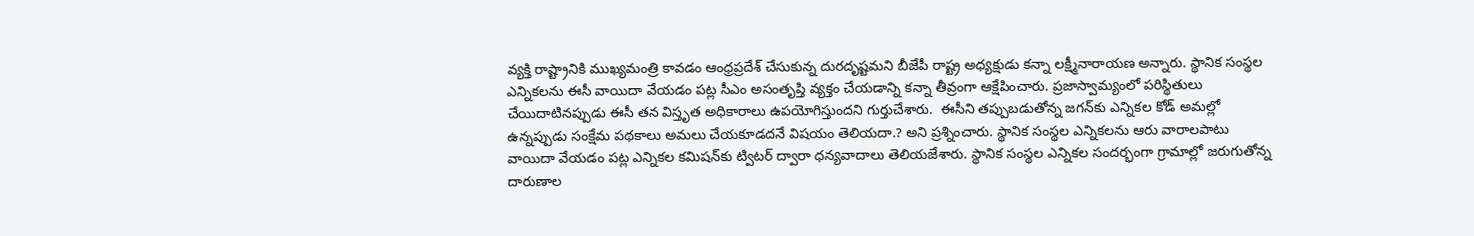వ్యక్తి రాష్ట్రానికి ముఖ్యమంత్రి కావడం ఆంధ్రప్రదేశ్‌ చేసుకున్న దురదృష్టమని బీజేపీ రాష్ట్ర అధ్యక్షుడు కన్నా లక్ష్మీనారాయణ అన్నారు. స్థానిక సంస్థల ఎన్నికలను ఈసీ వాయిదా వేయడం పట్ల సీఎం అసంతృప్తి వ్యక్తం చేయడాన్ని కన్నా తీవ్రంగా ఆక్షేపించారు. ప్రజాస్వామ్యంలో పరిస్థితులు చేయిదాటినప్పుడు ఈసీ తన విస్తృత అధికారాలు ఉపయోగిస్తుందని గుర్తుచేశారు.  ఈసీని తప్పుబడుతోన్న జగన్‌కు ఎన్నికల కోడ్‌ అమల్లో ఉన్నప్పుడు సంక్షేమ పథకాలు అమలు చేయకూడదనే విషయం తెలియదా.? అని ప్రశ్నించారు. స్థానిక సంస్థల ఎన్నికలను ఆరు వారాలపాటు వాయిదా వేయడం పట్ల ఎన్నికల కమిషన్‌కు ట్విటర్‌ ద్వారా ధన్యవాదాలు తెలియజేశారు. స్థానిక సంస్థల ఎన్నికల సందర్భంగా గ్రామాల్లో జరుగుతోన్న దారుణాల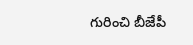గురించి బీజేపీ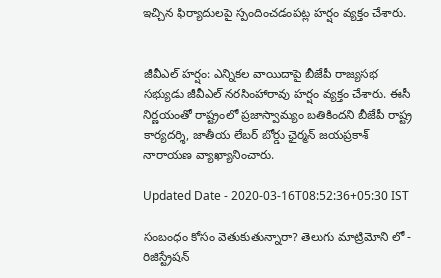ఇచ్చిన ఫిర్యాదులపై స్పందించడంపట్ల హర్షం వ్యక్తం చేశారు.


జీవీఎల్‌ హర్షం: ఎన్నికల వాయిదాపై బీజేపీ రాజ్యసభ సభ్యుడు జీవీఎల్‌ నరసింహారావు హర్షం వ్యక్తం చేశారు. ఈసీ నిర్ణయంతో రాష్ట్రంలో ప్రజాస్వామ్యం బతికిందని బీజేపీ రాష్ట్ర కార్యదర్శి, జాతీయ లేబర్‌ బోర్డు ఛైర్మన్‌ జయప్రకాశ్‌ నారాయణ వ్యాఖ్యానించారు.

Updated Date - 2020-03-16T08:52:36+05:30 IST

సంబంధం కోసం వెతుకుతున్నారా? తెలుగు మాట్రిమోని లో - రిజిస్ట్రేషన్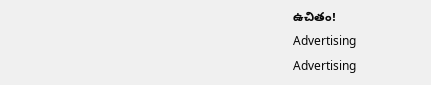ఉచితం!
Advertising
Advertising